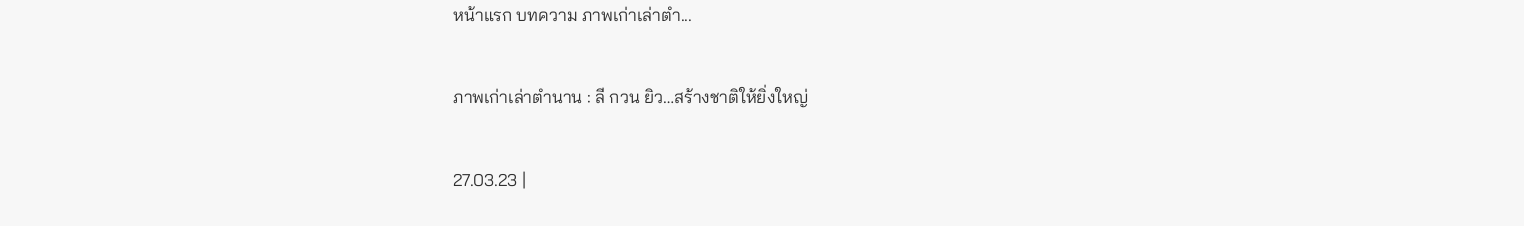หน้าแรก บทความ ภาพเก่าเล่าตำ...

ภาพเก่าเล่าตำนาน : ลี กวน ยิว…สร้างชาติให้ยิ่งใหญ่

27.03.23 |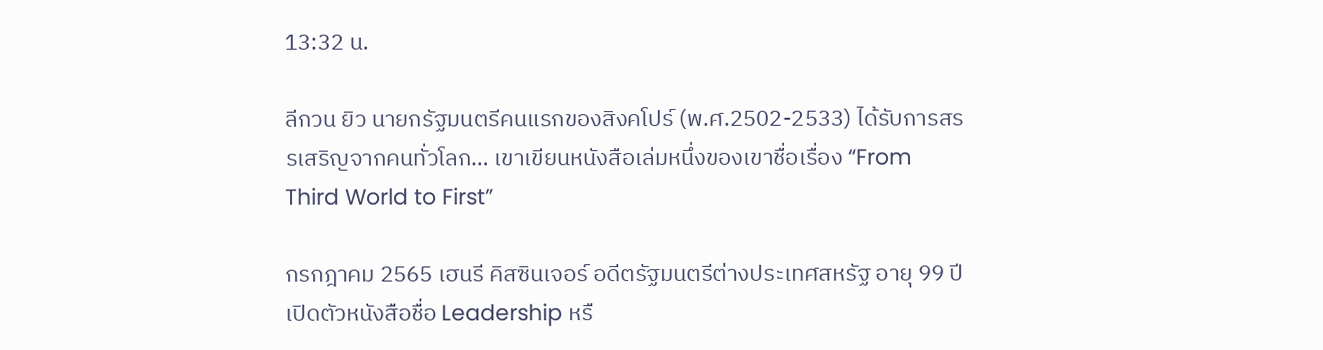13:32 น.

ลีกวน ยิว นายกรัฐมนตรีคนแรกของสิงคโปร์ (พ.ศ.2502-2533) ได้รับการสรรเสริญจากคนทั่วโลก… เขาเขียนหนังสือเล่มหนึ่งของเขาชื่อเรื่อง “From Third World to First”

กรกฎาคม 2565 เฮนรี คิสซินเจอร์ อดีตรัฐมนตรีต่างประเทศสหรัฐ อายุ 99 ปี เปิดตัวหนังสือชื่อ Leadership หรื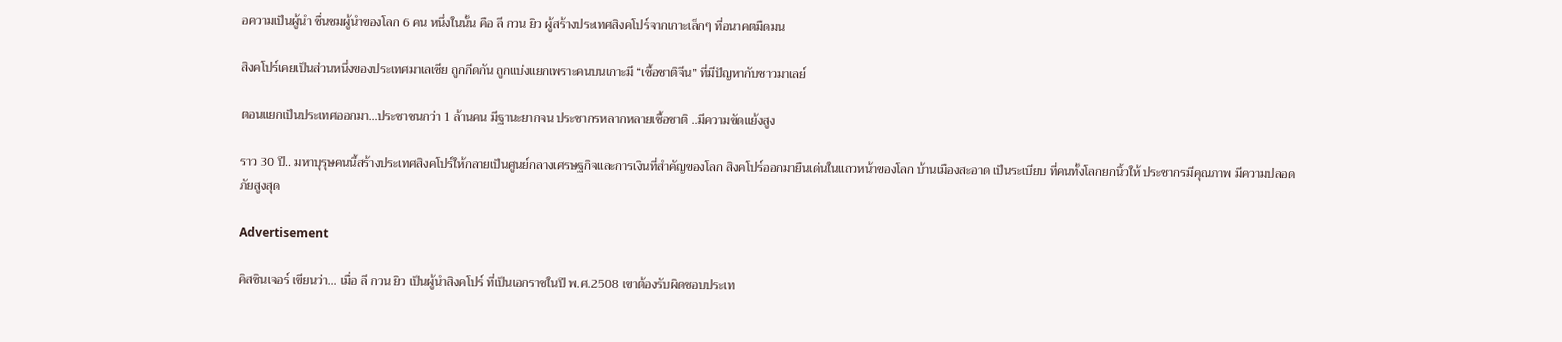อความเป็นผู้นำ ชื่นชมผู้นำของโลก 6 คน หนึ่งในนั้น คือ ลี กวน ยิว ผู้สร้างประเทศสิงคโปร์จากเกาะเล็กๆ ที่อนาคตมืดมน

สิงคโปร์เคยเป็นส่วนหนึ่งของประเทศมาเลเซีย ถูกกีดกัน ถูกแบ่งแยกเพราะคนบนเกาะมี “เชื้อชาติจีน” ที่มีปัญหากับชาวมาเลย์

ตอนแยกเป็นประเทศออกมา…ประชาชนกว่า 1 ล้านคน มีฐานะยากจน ประชากรหลากหลายเชื้อชาติ ..มีความขัดแย้งสูง

ราว 30 ปี.. มหาบุรุษคนนี้สร้างประเทศสิงคโปร์ให้กลายเป็นศูนย์กลางเศรษฐกิจและการเงินที่สำคัญของโลก สิงคโปร์ออกมายืนเด่นในแถวหน้าของโลก บ้านเมืองสะอาด เป็นระเบียบ ที่คนทั้งโลกยกนิ้วให้ ประชากรมีคุณภาพ มีความปลอดภัยสูงสุด

Advertisement

คิสซินเจอร์ เขียนว่า… เมื่อ ลี กวน ยิว เป็นผู้นำสิงคโปร์ ที่เป็นเอกราชในปี พ.ศ.2508 เขาต้องรับผิดชอบประเท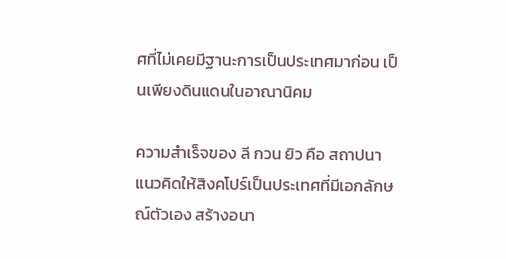ศที่ไม่เคยมีฐานะการเป็นประเทศมาก่อน เป็นเพียงดินแดนในอาณานิคม

ความสำเร็จของ ลี กวน ยิว คือ สถาปนาแนวคิดให้สิงคโปร์เป็นประเทศที่มีเอกลักษณ์ตัวเอง สร้างอนา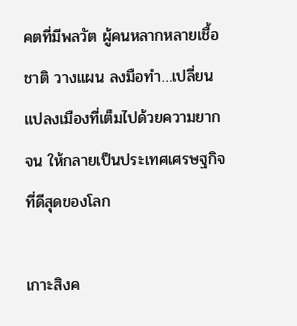คตที่มีพลวัต ผู้คนหลากหลายเชื้อชาติ วางแผน ลงมือทำ…เปลี่ยนแปลงเมืองที่เต็มไปด้วยความยากจน ให้กลายเป็นประเทศเศรษฐกิจที่ดีสุดของโลก

เกาะสิงค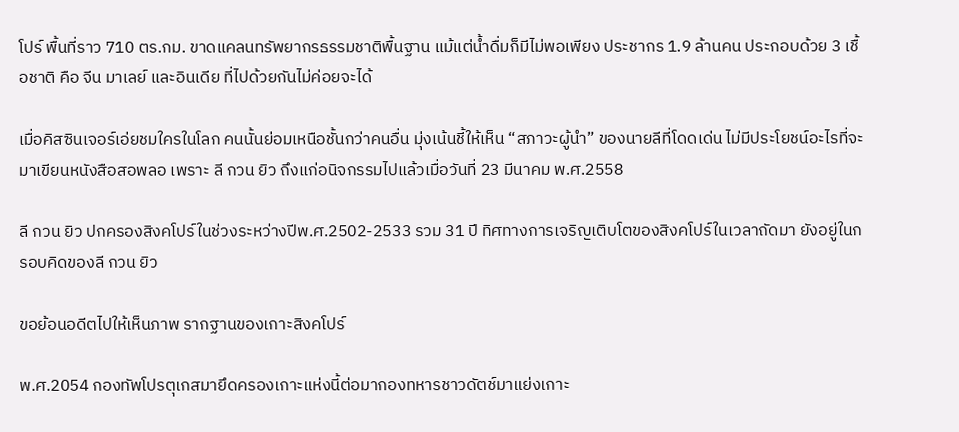โปร์ พื้นที่ราว 710 ตร.กม. ขาดแคลนทรัพยากรธรรมชาติพื้นฐาน แม้แต่น้ำดื่มก็มีไม่พอเพียง ประชากร 1.9 ล้านคน ประกอบด้วย 3 เชื้อชาติ คือ จีน มาเลย์ และอินเดีย ที่ไปด้วยกันไม่ค่อยจะได้

เมื่อคิสซินเจอร์เอ่ยชมใครในโลก คนนั้นย่อมเหนือชั้นกว่าคนอื่น มุ่งเน้นชี้ให้เห็น “สภาวะผู้นำ” ของนายลีที่โดดเด่น ไม่มีประโยชน์อะไรที่จะมาเขียนหนังสือสอพลอ เพราะ ลี กวน ยิว ถึงแก่อนิจกรรมไปแล้วเมื่อวันที่ 23 มีนาคม พ.ศ.2558

ลี กวน ยิว ปกครองสิงคโปร์ในช่วงระหว่างปีพ.ศ.2502-2533 รวม 31 ปี ทิศทางการเจริญเติบโตของสิงคโปร์ในเวลาถัดมา ยังอยู่ในกรอบคิดของลี กวน ยิว

ขอย้อนอดีตไปให้เห็นภาพ รากฐานของเกาะสิงคโปร์

พ.ศ.2054 กองทัพโปรตุเกสมายึดครองเกาะแห่งนี้ต่อมากองทหารชาวดัตช์มาแย่งเกาะ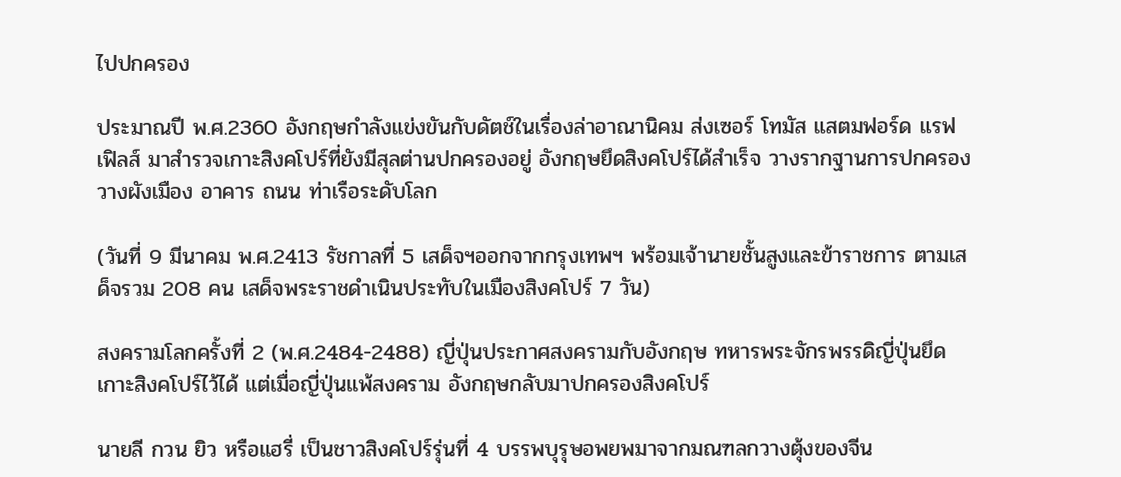ไปปกครอง

ประมาณปี พ.ศ.2360 อังกฤษกำลังแข่งขันกับดัตช์ในเรื่องล่าอาณานิคม ส่งเซอร์ โทมัส แสตมฟอร์ด แรฟเฟิลส์ มาสำรวจเกาะสิงคโปร์ที่ยังมีสุลต่านปกครองอยู่ อังกฤษยึดสิงคโปร์ได้สำเร็จ วางรากฐานการปกครอง วางผังเมือง อาคาร ถนน ท่าเรือระดับโลก

(วันที่ 9 มีนาคม พ.ศ.2413 รัชกาลที่ 5 เสด็จฯออกจากกรุงเทพฯ พร้อมเจ้านายชั้นสูงและข้าราชการ ตามเสด็จรวม 208 คน เสด็จพระราชดำเนินประทับในเมืองสิงคโปร์ 7 วัน)

สงครามโลกครั้งที่ 2 (พ.ศ.2484-2488) ญี่ปุ่นประกาศสงครามกับอังกฤษ ทหารพระจักรพรรดิญี่ปุ่นยึดเกาะสิงคโปร์ไว้ได้ แต่เมื่อญี่ปุ่นแพ้สงคราม อังกฤษกลับมาปกครองสิงคโปร์

นายลี กวน ยิว หรือแฮรี่ เป็นชาวสิงคโปร์รุ่นที่ 4 บรรพบุรุษอพยพมาจากมณฑลกวางตุ้งของจีน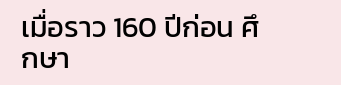เมื่อราว 160 ปีก่อน ศึกษา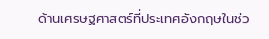ด้านเศรษฐศาสตร์ที่ประเทศอังกฤษในช่ว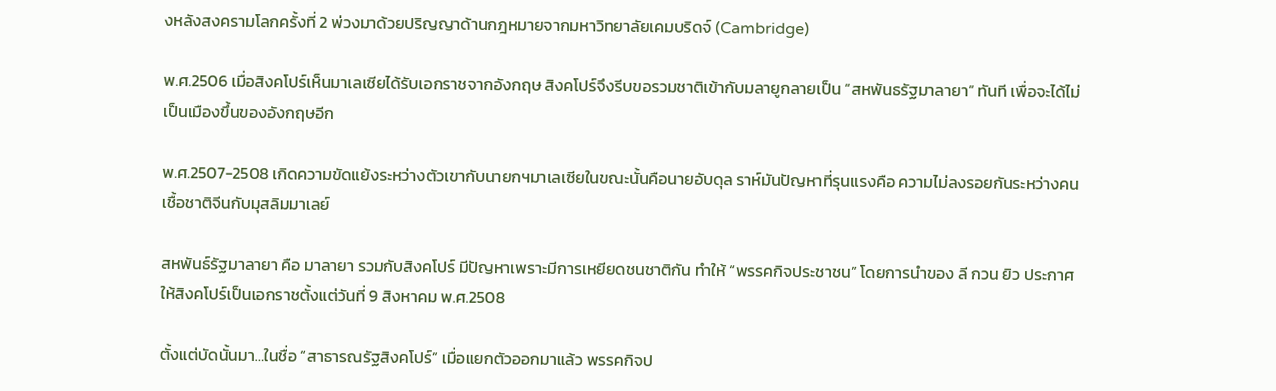งหลังสงครามโลกครั้งที่ 2 พ่วงมาด้วยปริญญาด้านกฎหมายจากมหาวิทยาลัยเคมบริดจ์ (Cambridge)

พ.ศ.2506 เมื่อสิงคโปร์เห็นมาเลเซียได้รับเอกราชจากอังกฤษ สิงคโปร์จึงรีบขอรวมชาติเข้ากับมลายูกลายเป็น “สหพันธรัฐมาลายา” ทันที เพื่อจะได้ไม่เป็นเมืองขึ้นของอังกฤษอีก

พ.ศ.2507-2508 เกิดความขัดแย้งระหว่างตัวเขากับนายกฯมาเลเซียในขณะนั้นคือนายอับดุล ราห์มันปัญหาที่รุนแรงคือ ความไม่ลงรอยกันระหว่างคนเชื้อชาติจีนกับมุสลิมมาเลย์

สหพันธ์รัฐมาลายา คือ มาลายา รวมกับสิงคโปร์ มีปัญหาเพราะมีการเหยียดชนชาติกัน ทำให้ “พรรคกิจประชาชน” โดยการนำของ ลี กวน ยิว ประกาศให้สิงคโปร์เป็นเอกราชตั้งแต่วันที่ 9 สิงหาคม พ.ศ.2508

ตั้งแต่บัดนั้นมา…ในชื่อ “สาธารณรัฐสิงคโปร์” เมื่อแยกตัวออกมาแล้ว พรรคกิจป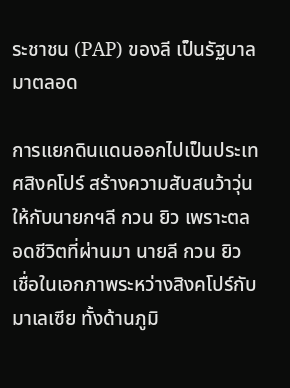ระชาชน (PAP) ของลี เป็นรัฐบาลมาตลอด

การแยกดินแดนออกไปเป็นประเทศสิงคโปร์ สร้างความสับสนว้าวุ่นให้กับนายกฯลี กวน ยิว เพราะตลอดชีวิตที่ผ่านมา นายลี กวน ยิว เชื่อในเอกภาพระหว่างสิงคโปร์กับมาเลเซีย ทั้งด้านภูมิ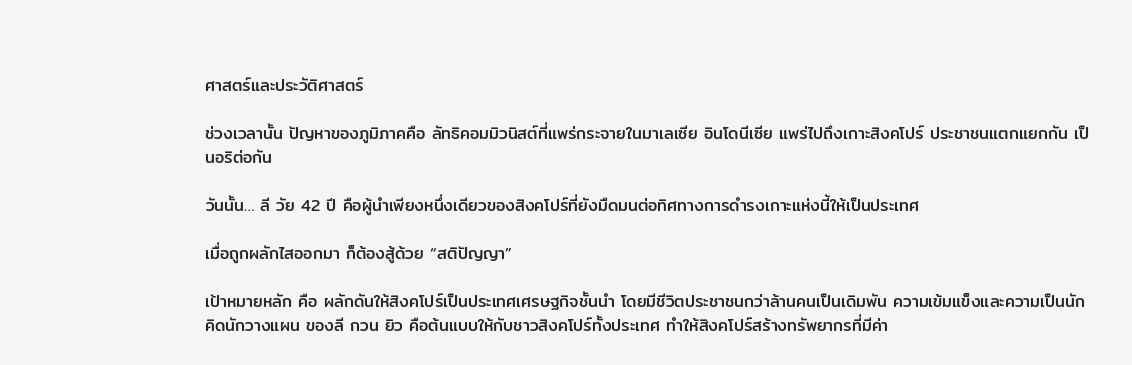ศาสตร์และประวัติศาสตร์

ช่วงเวลานั้น ปัญหาของภูมิภาคคือ ลัทธิคอมมิวนิสต์ที่แพร่กระจายในมาเลเซีย อินโดนีเซีย แพร่ไปถึงเกาะสิงคโปร์ ประชาชนแตกแยกกัน เป็นอริต่อกัน

วันนั้น… ลี วัย 42 ปี คือผู้นำเพียงหนึ่งเดียวของสิงคโปร์ที่ยังมืดมนต่อทิศทางการดำรงเกาะแห่งนี้ให้เป็นประเทศ

เมื่อถูกผลักไสออกมา ก็ต้องสู้ด้วย “สติปัญญา”

เป้าหมายหลัก คือ ผลักดันให้สิงคโปร์เป็นประเทศเศรษฐกิจชั้นนำ โดยมีชีวิตประชาชนกว่าล้านคนเป็นเดิมพัน ความเข้มแข็งและความเป็นนักคิดนักวางแผน ของลี กวน ยิว คือต้นแบบให้กับชาวสิงคโปร์ทั้งประเทศ ทำให้สิงคโปร์สร้างทรัพยากรที่มีค่า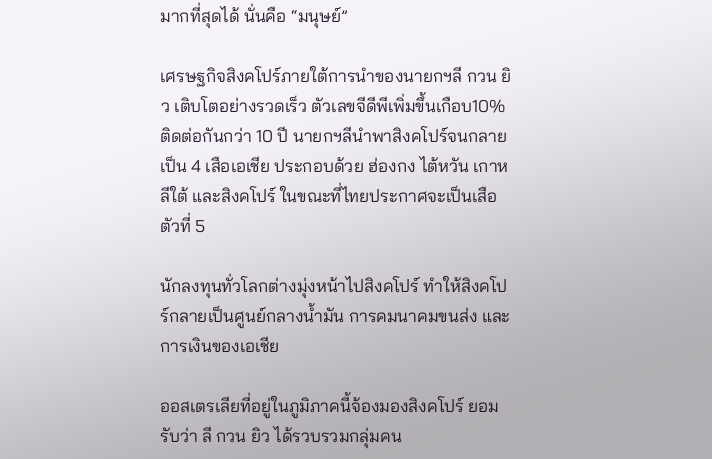มากที่สุดได้ นั่นคือ “มนุษย์”

เศรษฐกิจสิงคโปร์ภายใต้การนำของนายกฯลี กวน ยิว เติบโตอย่างรวดเร็ว ตัวเลขจีดีพีเพิ่มขึ้นเกือบ10% ติดต่อกันกว่า 10 ปี นายกฯลีนำพาสิงคโปร์จนกลายเป็น 4 เสือเอเชีย ประกอบด้วย ฮ่องกง ไต้หวัน เกาหลีใต้ และสิงคโปร์ ในขณะที่ไทยประกาศจะเป็นเสือตัวที่ 5

นักลงทุนทั่วโลกต่างมุ่งหน้าไปสิงคโปร์ ทำให้สิงคโปร์กลายเป็นศูนย์กลางน้ำมัน การคมนาคมขนส่ง และการเงินของเอเชีย

ออสเตรเลียที่อยู่ในภูมิภาคนี้จ้องมองสิงคโปร์ ยอมรับว่า ลี กวน ยิว ได้รวบรวมกลุ่มคน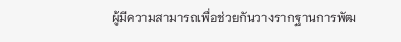ผู้มีความสามารถเพื่อช่วยกันวางรากฐานการพัฒ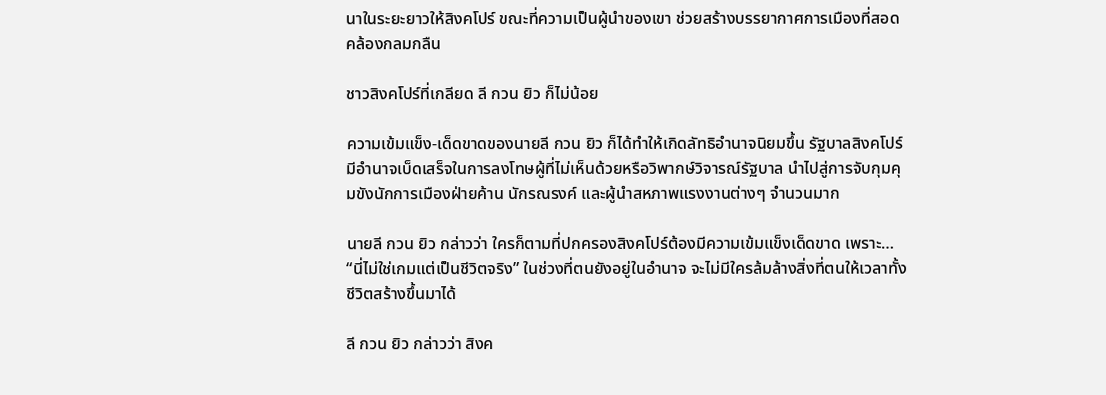นาในระยะยาวให้สิงคโปร์ ขณะที่ความเป็นผู้นำของเขา ช่วยสร้างบรรยากาศการเมืองที่สอดคล้องกลมกลืน

ชาวสิงคโปร์ที่เกลียด ลี กวน ยิว ก็ไม่น้อย

ความเข้มแข็ง-เด็ดขาดของนายลี กวน ยิว ก็ได้ทำให้เกิดลัทธิอำนาจนิยมขึ้น รัฐบาลสิงคโปร์มีอำนาจเบ็ดเสร็จในการลงโทษผู้ที่ไม่เห็นด้วยหรือวิพากษ์วิจารณ์รัฐบาล นำไปสู่การจับกุมคุมขังนักการเมืองฝ่ายค้าน นักรณรงค์ และผู้นำสหภาพแรงงานต่างๆ จำนวนมาก

นายลี กวน ยิว กล่าวว่า ใครก็ตามที่ปกครองสิงคโปร์ต้องมีความเข้มแข็งเด็ดขาด เพราะ… “นี่ไม่ใช่เกมแต่เป็นชีวิตจริง” ในช่วงที่ตนยังอยู่ในอำนาจ จะไม่มีใครล้มล้างสิ่งที่ตนให้เวลาทั้งชีวิตสร้างขึ้นมาได้

ลี กวน ยิว กล่าวว่า สิงค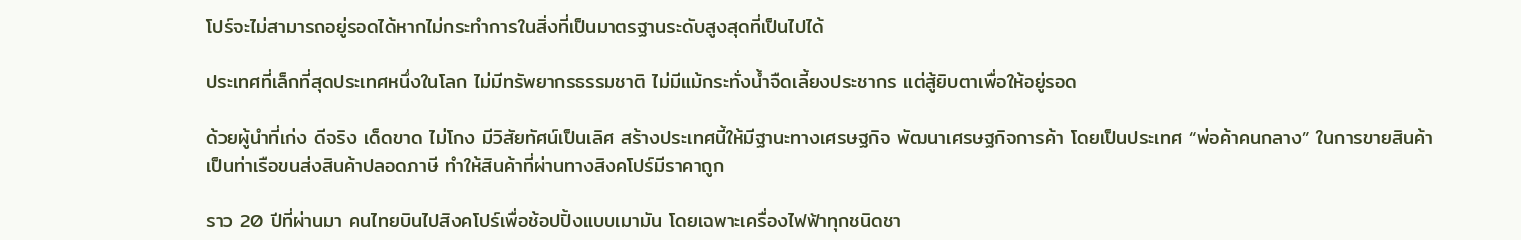โปร์จะไม่สามารถอยู่รอดได้หากไม่กระทำการในสิ่งที่เป็นมาตรฐานระดับสูงสุดที่เป็นไปได้

ประเทศที่เล็กที่สุดประเทศหนึ่งในโลก ไม่มีทรัพยากรธรรมชาติ ไม่มีแม้กระทั่งน้ำจืดเลี้ยงประชากร แต่สู้ยิบตาเพื่อให้อยู่รอด

ด้วยผู้นำที่เก่ง ดีจริง เด็ดขาด ไม่โกง มีวิสัยทัศน์เป็นเลิศ สร้างประเทศนี้ให้มีฐานะทางเศรษฐกิจ พัฒนาเศรษฐกิจการค้า โดยเป็นประเทศ “พ่อค้าคนกลาง” ในการขายสินค้า เป็นท่าเรือขนส่งสินค้าปลอดภาษี ทำให้สินค้าที่ผ่านทางสิงคโปร์มีราคาถูก

ราว 20 ปีที่ผ่านมา คนไทยบินไปสิงคโปร์เพื่อช้อปปิ้งแบบเมามัน โดยเฉพาะเครื่องไฟฟ้าทุกชนิดชา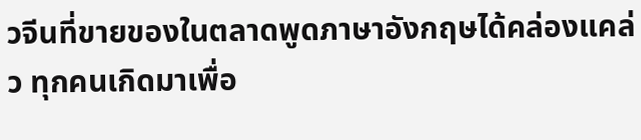วจีนที่ขายของในตลาดพูดภาษาอังกฤษได้คล่องแคล่ว ทุกคนเกิดมาเพื่อ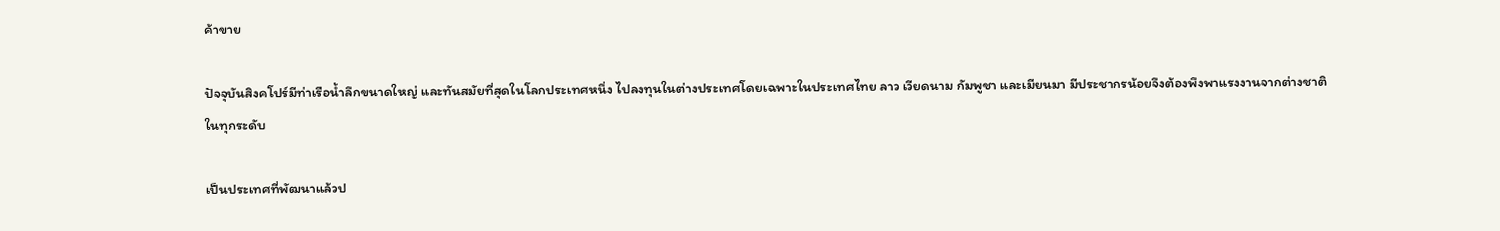ค้าขาย

ปัจจุบันสิงคโปร์มีท่าเรือน้ำลึกขนาดใหญ่ และทันสมัยที่สุดในโลกประเทศหนึ่ง ไปลงทุนในต่างประเทศโดยเฉพาะในประเทศไทย ลาว เวียดนาม กัมพูชา และเมียนมา มีประชากรน้อยจึงต้องพึงพาแรงงานจากต่างชาติในทุกระดับ

เป็นประเทศที่พัฒนาแล้วป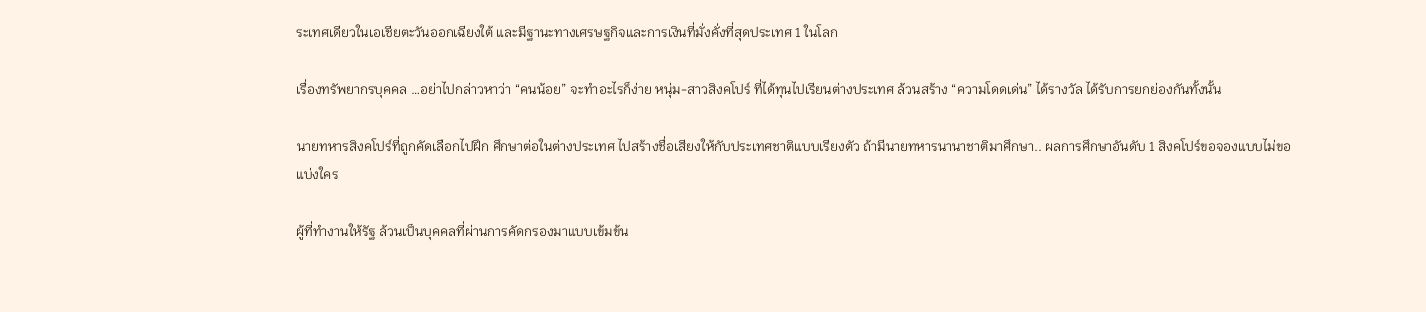ระเทศเดียวในเอเชียตะวันออกเฉียงใต้ และมีฐานะทางเศรษฐกิจและการเงินที่มั่งคั่งที่สุดประเทศ 1 ในโลก

เรื่องทรัพยากรบุคคล …อย่าไปกล่าวหาว่า “คนน้อย” จะทำอะไรก็ง่าย หนุ่ม-สาวสิงคโปร์ ที่ได้ทุนไปเรียนต่างประเทศ ล้วนสร้าง “ความโดดเด่น” ได้รางวัล ได้รับการยกย่องกันทั้งนั้น

นายทหารสิงคโปร์ที่ถูกคัดเลือกไปฝึก ศึกษาต่อในต่างประเทศ ไปสร้างชื่อเสียงให้กับประเทศชาติแบบเรียงตัว ถ้ามีนายทหารนานาชาติมาศึกษา.. ผลการศึกษาอันดับ 1 สิงคโปร์ขอจองแบบไม่ขอแบ่งใคร

ผู้ที่ทำงานให้รัฐ ล้วนเป็นบุคคลที่ผ่านการคัดกรองมาแบบเข้มข้น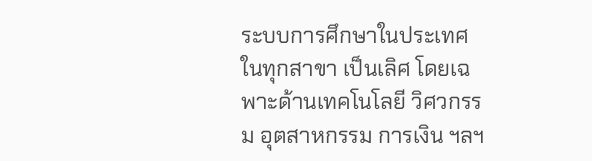ระบบการศึกษาในประเทศในทุกสาขา เป็นเลิศ โดยเฉพาะด้านเทคโนโลยี วิศวกรรม อุตสาหกรรม การเงิน ฯลฯ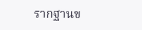รากฐานข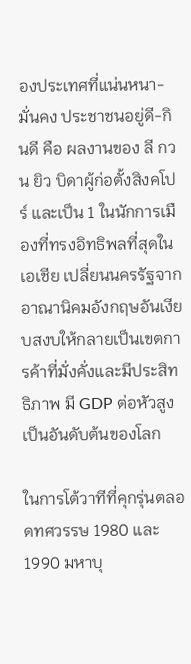องประเทศที่แน่นหนา-มั่นคง ประชาชนอยู่ดี-กินดี คือ ผลงานของ ลี กวน ยิว บิดาผู้ก่อตั้งสิงคโปร์ และเป็น 1 ในนักการเมืองที่ทรงอิทธิพลที่สุดในเอเชีย เปลี่ยนนครรัฐจากอาณานิคมอังกฤษอันเงียบสงบให้กลายเป็นเขตการค้าที่มั่งคั่งและมีประสิทธิภาพ มี GDP ต่อหัวสูงเป็นอันดับต้นของโลก

ในการโต้วาทีที่คุกรุ่นตลอดทศวรรษ 1980 และ 1990 มหาบุ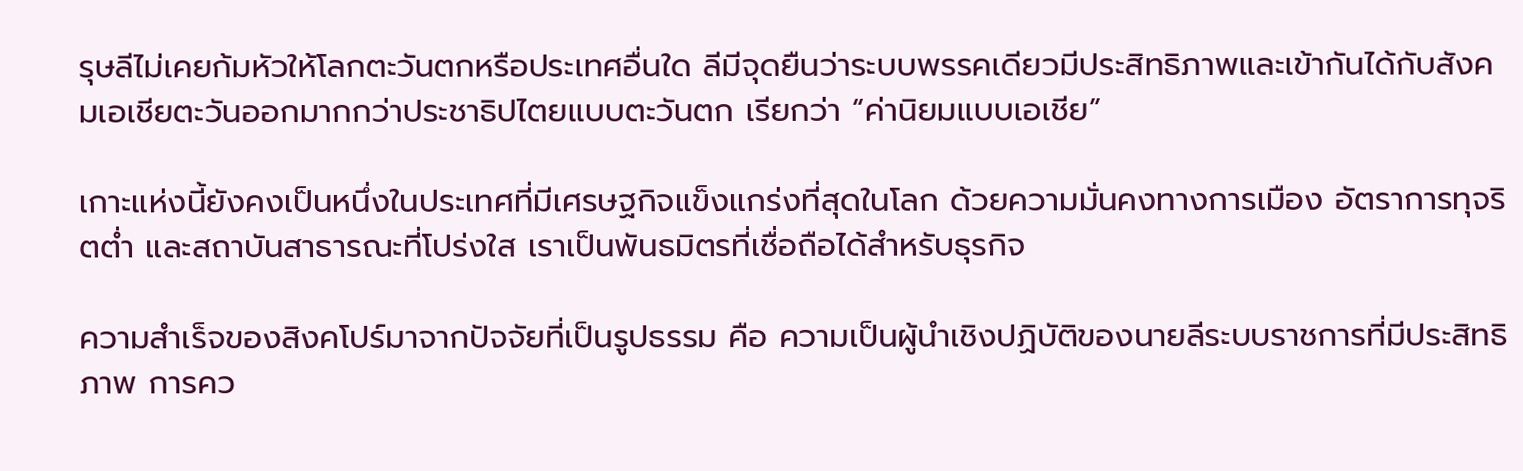รุษลีไม่เคยก้มหัวให้โลกตะวันตกหรือประเทศอื่นใด ลีมีจุดยืนว่าระบบพรรคเดียวมีประสิทธิภาพและเข้ากันได้กับสังคมเอเชียตะวันออกมากกว่าประชาธิปไตยแบบตะวันตก เรียกว่า “ค่านิยมแบบเอเชีย”

เกาะแห่งนี้ยังคงเป็นหนึ่งในประเทศที่มีเศรษฐกิจแข็งแกร่งที่สุดในโลก ด้วยความมั่นคงทางการเมือง อัตราการทุจริตต่ำ และสถาบันสาธารณะที่โปร่งใส เราเป็นพันธมิตรที่เชื่อถือได้สำหรับธุรกิจ

ความสำเร็จของสิงคโปร์มาจากปัจจัยที่เป็นรูปธรรม คือ ความเป็นผู้นำเชิงปฏิบัติของนายลีระบบราชการที่มีประสิทธิภาพ การคว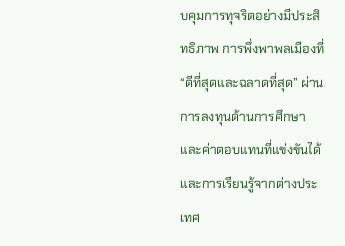บคุมการทุจริตอย่างมีประสิทธิภาพ การพึ่งพาพลเมืองที่ “ดีที่สุดและฉลาดที่สุด” ผ่านการลงทุนด้านการศึกษาและค่าตอบแทนที่แข่งขันได้ และการเรียนรู้จากต่างประเทศ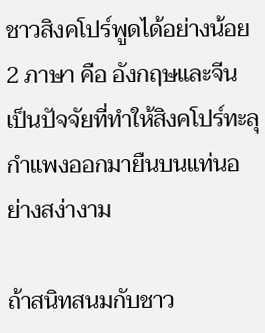ชาวสิงคโปร์พูดได้อย่างน้อย 2 ภาษา คือ อังกฤษและจีน เป็นปัจจัยที่ทำให้สิงคโปร์ทะลุกำแพงออกมายืนบนแท่นอย่างสง่างาม

ถ้าสนิทสนมกับชาว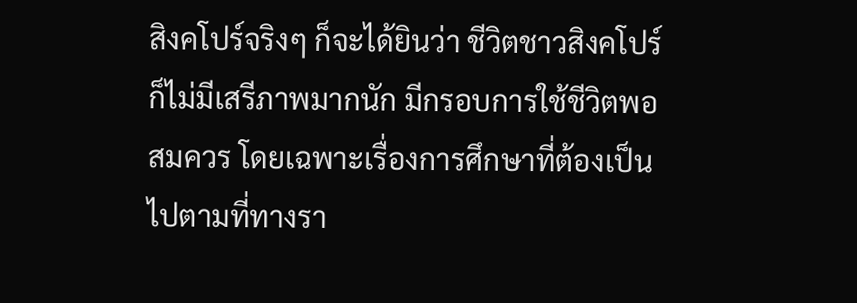สิงคโปร์จริงๆ ก็จะได้ยินว่า ชีวิตชาวสิงคโปร์ก็ไม่มีเสรีภาพมากนัก มีกรอบการใช้ชีวิตพอสมควร โดยเฉพาะเรื่องการศึกษาที่ต้องเป็นไปตามที่ทางรา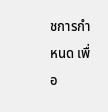ชการกำหนด เพื่อ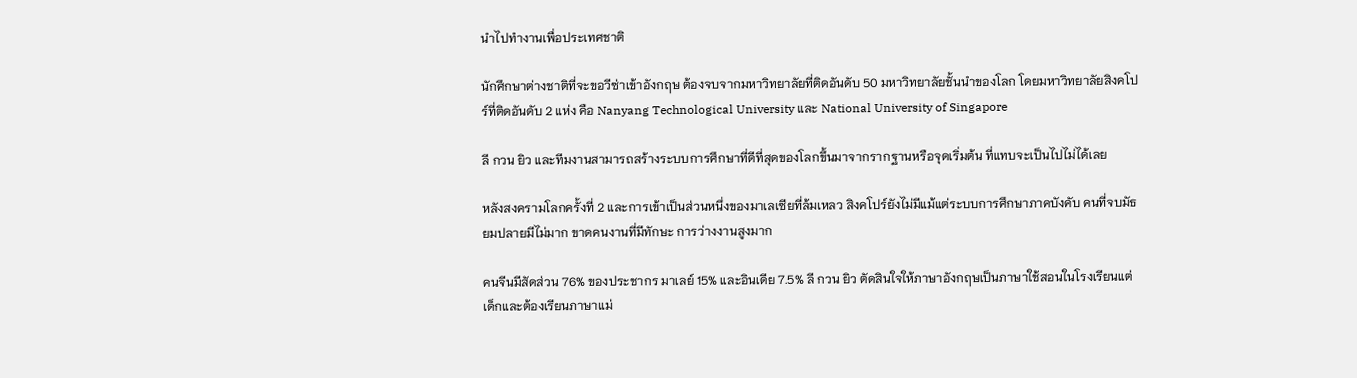นำไปทำงานเพื่อประเทศชาติ

นักศึกษาต่างชาติที่จะขอวีซ่าเข้าอังกฤษ ต้องจบจากมหาวิทยาลัยที่ติดอันดับ 50 มหาวิทยาลัยชั้นนำของโลก โดยมหาวิทยาลัยสิงคโปร์ที่ติดอันดับ 2 แห่ง คือ Nanyang Technological University และ National University of Singapore

ลี กวน ยิว และทีมงานสามารถสร้างระบบการศึกษาที่ดีที่สุดของโลกขึ้นมาจากรากฐานหรือจุดเริ่มต้น ที่แทบจะเป็นไปไม่ได้เลย

หลังสงครามโลกครั้งที่ 2 และการเข้าเป็นส่วนหนึ่งของมาเลเซียที่ล้มเหลว สิงคโปร์ยังไม่มีแม้แต่ระบบการศึกษาภาคบังคับ คนที่จบมัธยมปลายมีไม่มาก ขาดคนงานที่มีทักษะ การว่างงานสูงมาก

คนจีนมีสัดส่วน 76% ของประชากร มาเลย์ 15% และอินเดีย 7.5% ลี กวน ยิว ตัดสินใจให้ภาษาอังกฤษเป็นภาษาใช้สอนในโรงเรียนแต่เด็กและต้องเรียนภาษาแม่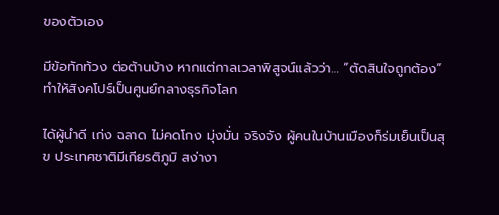ของตัวเอง

มีข้อทักท้วง ต่อต้านบ้าง หากแต่กาลเวลาพิสูจน์แล้วว่า… “ตัดสินใจถูกต้อง” ทำให้สิงคโปร์เป็นศูนย์กลางธุรกิจโลก

ได้ผู้นำดี เก่ง ฉลาด ไม่คดโกง มุ่งมั่น จริงจัง ผู้คนในบ้านเมืองก็ร่มเย็นเป็นสุข ประเทศชาติมีเกียรติภูมิ สง่างา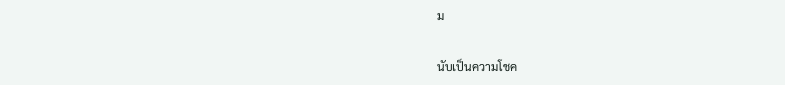ม

นับเป็นความโชค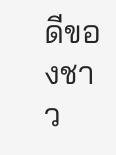ดีของชาว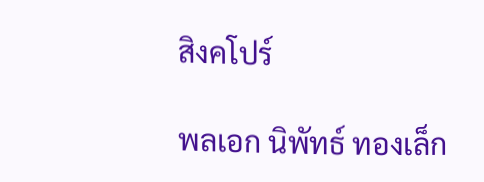สิงคโปร์

พลเอก นิพัทธ์ ทองเล็ก